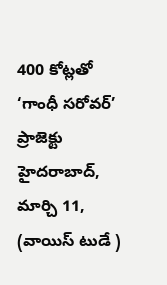400 కోట్లతో ‘గాంధీ సరోవర్’ ప్రాజెక్టు
హైదరాబాద్, మార్చి 11, (వాయిస్ టుడే )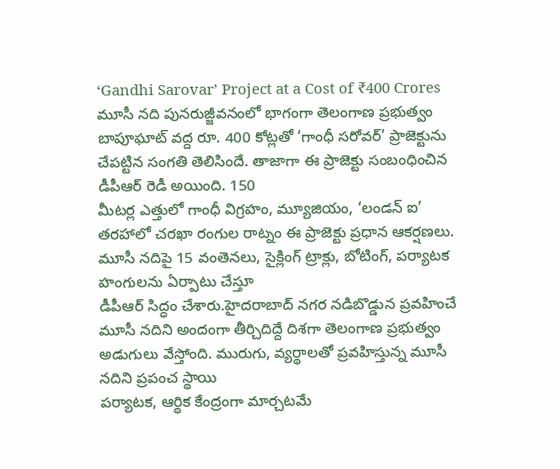‘Gandhi Sarovar’ Project at a Cost of ₹400 Crores
మూసీ నది పునరుజ్జీవనంలో భాగంగా తెలంగాణ ప్రభుత్వం బాపూఘాట్ వద్ద రూ. 400 కోట్లతో ‘గాంధీ సరోవర్’ ప్రాజెక్టును చేపట్టిన సంగతి తెలిసిందే. తాజాగా ఈ ప్రాజెక్టు సంబంధించిన డీపీఆర్ రెడీ అయింది. 150
మీటర్ల ఎత్తులో గాంధీ విగ్రహం, మ్యూజియం, ‘లండన్ ఐ’ తరహాలో చరఖా రంగుల రాట్నం ఈ ప్రాజెక్టు ప్రధాన ఆకర్షణలు. మూసీ నదిపై 15 వంతెనలు, సైక్లింగ్ ట్రాక్లు, బోటింగ్, పర్యాటక హంగులను ఏర్పాటు చేస్తూ
డీపీఆర్ సిద్ధం చేశారు.హైదరాబాద్ నగర నడిబొడ్డున ప్రవహించే మూసీ నదిని అందంగా తీర్చిదిద్దే దిశగా తెలంగాణ ప్రభుత్వం అడుగులు వేస్తోంది. మురుగు, వ్యర్థాలతో ప్రవహిస్తున్న మూసీ నదిని ప్రపంచ స్థాయి
పర్యాటక, ఆర్థిక కేంద్రంగా మార్చటమే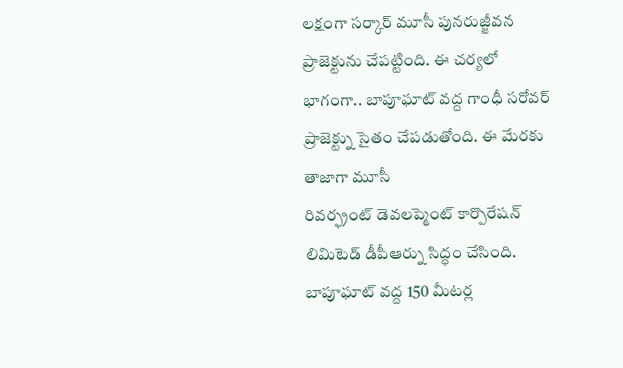లక్షంగా సర్కార్ మూసీ పునరుజ్జీవన ప్రాజెక్టును చేపట్టింది. ఈ చర్యలో భాగంగా.. బాపూఘాట్ వద్ద గాంధీ సరోవర్ ప్రాజెక్ట్ను సైతం చేపడుతోంది. ఈ మేరకు తాజాగా మూసీ
రివర్ఫ్రంట్ డెవలప్మెంట్ కార్పొరేషన్ లిమిటెడ్ డీపీఆర్ను సిద్ధం చేసింది. బాపూఘాట్ వద్ద 150 మీటర్ల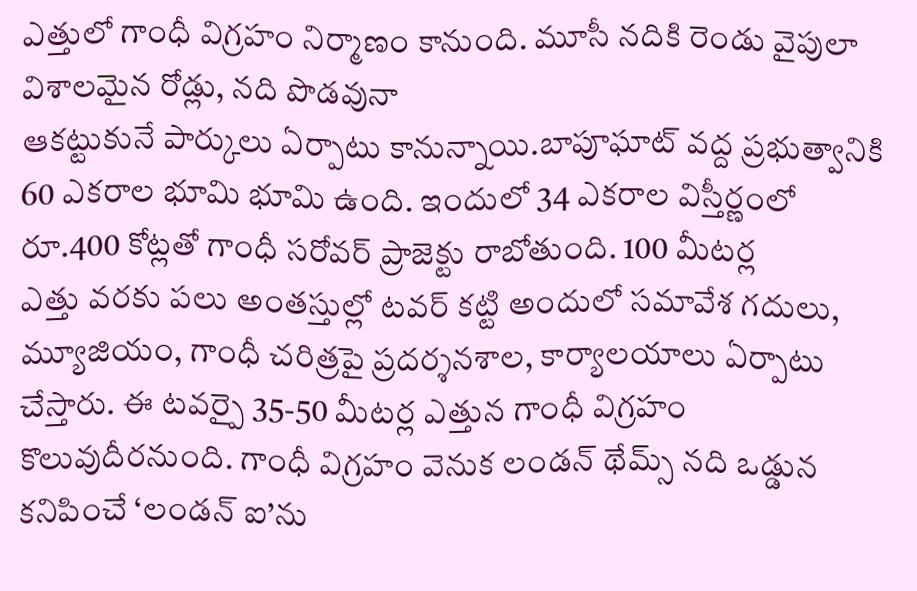ఎత్తులో గాంధీ విగ్రహం నిర్మాణం కానుంది. మూసీ నదికి రెండు వైపులా విశాలమైన రోడ్లు, నది పొడవునా
ఆకట్టుకునే పార్కులు ఏర్పాటు కానున్నాయి.బాపూఘాట్ వద్ద ప్రభుత్వానికి 60 ఎకరాల భూమి భూమి ఉంది. ఇందులో 34 ఎకరాల విస్తీర్ణంలో రూ.400 కోట్లతో గాంధీ సరోవర్ ప్రాజెక్టు రాబోతుంది. 100 మీటర్ల
ఎత్తు వరకు పలు అంతస్తుల్లో టవర్ కట్టి అందులో సమావేశ గదులు, మ్యూజియం, గాంధీ చరిత్రపై ప్రదర్శనశాల, కార్యాలయాలు ఏర్పాటు చేస్తారు. ఈ టవర్పై 35-50 మీటర్ల ఎత్తున గాంధీ విగ్రహం
కొలువుదీరనుంది. గాంధీ విగ్రహం వెనుక లండన్ థేమ్స్ నది ఒడ్డున కనిపించే ‘లండన్ ఐ’ను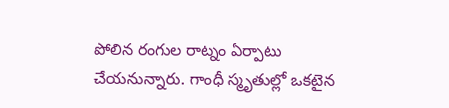పోలిన రంగుల రాట్నం ఏర్పాటు చేయనున్నారు. గాంధీ స్మృతుల్లో ఒకటైన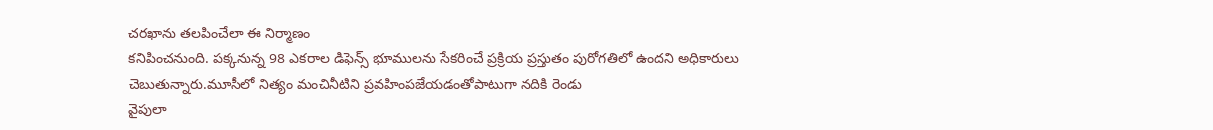చరఖాను తలపించేలా ఈ నిర్మాణం
కనిపించనుంది. పక్కనున్న 98 ఎకరాల డిఫెన్స్ భూములను సేకరించే ప్రక్రియ ప్రస్తుతం పురోగతిలో ఉందని అధికారులు చెబుతున్నారు.మూసీలో నిత్యం మంచినీటిని ప్రవహింపజేయడంతోపాటుగా నదికి రెండు
వైపులా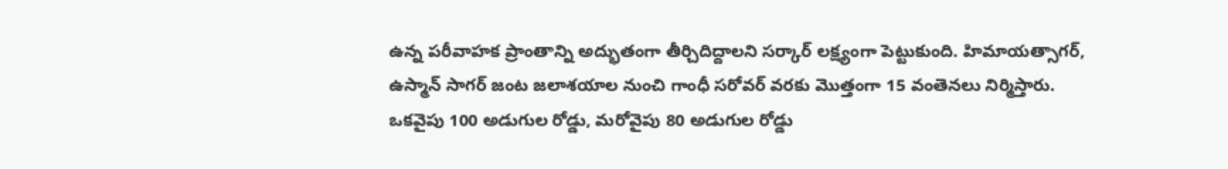ఉన్న పరీవాహక ప్రాంతాన్ని అద్భుతంగా తీర్చిదిద్దాలని సర్కార్ లక్ష్యంగా పెట్టుకుంది. హిమాయత్సాగర్, ఉస్మాన్ సాగర్ జంట జలాశయాల నుంచి గాంధీ సరోవర్ వరకు మెుత్తంగా 15 వంతెనలు నిర్మిస్తారు.
ఒకవైపు 100 అడుగుల రోడ్డు, మరోవైపు 80 అడుగుల రోడ్డు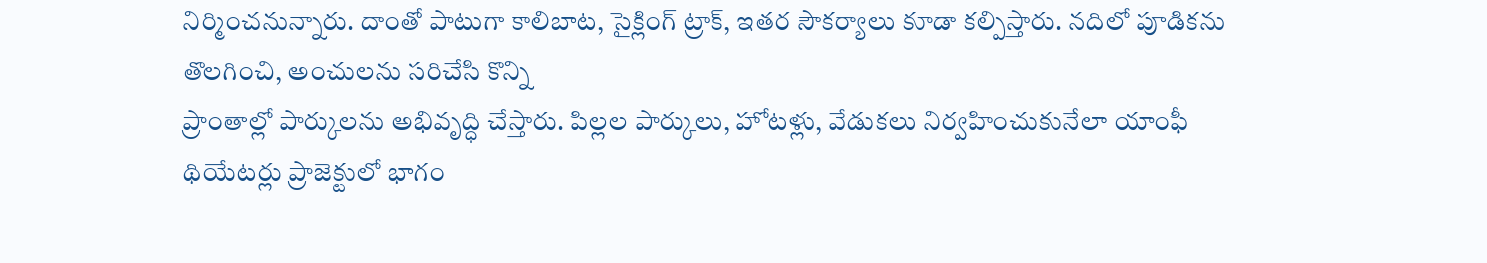నిర్మించనున్నారు. దాంతో పాటుగా కాలిబాట, సైక్లింగ్ ట్రాక్, ఇతర సౌకర్యాలు కూడా కల్పిస్తారు. నదిలో పూడికను తొలగించి, అంచులను సరిచేసి కొన్ని
ప్రాంతాల్లో పార్కులను అభివృద్ధి చేస్తారు. పిల్లల పార్కులు, హోటళ్లు, వేడుకలు నిర్వహించుకునేలా యాంఫీ థియేటర్లు ప్రాజెక్టులో భాగం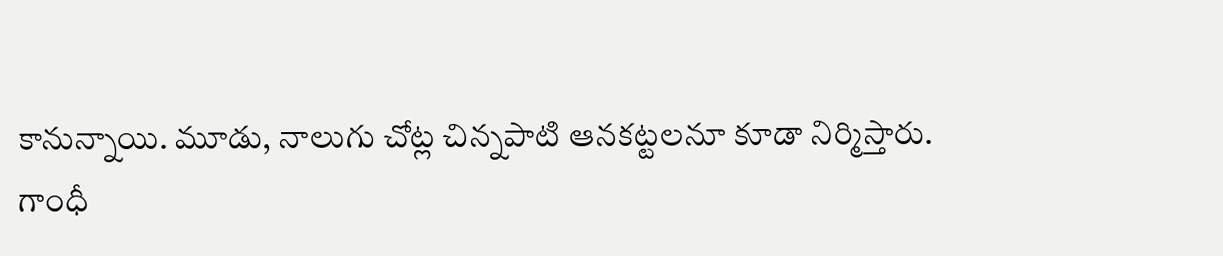కానున్నాయి. మూడు, నాలుగు చోట్ల చిన్నపాటి ఆనకట్టలనూ కూడా నిర్మిస్తారు.
గాంధీ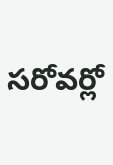సరోవర్లో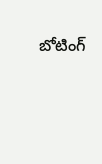బోటింగ్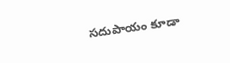సదుపాయం కూడా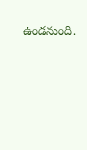ఉండనుంది.